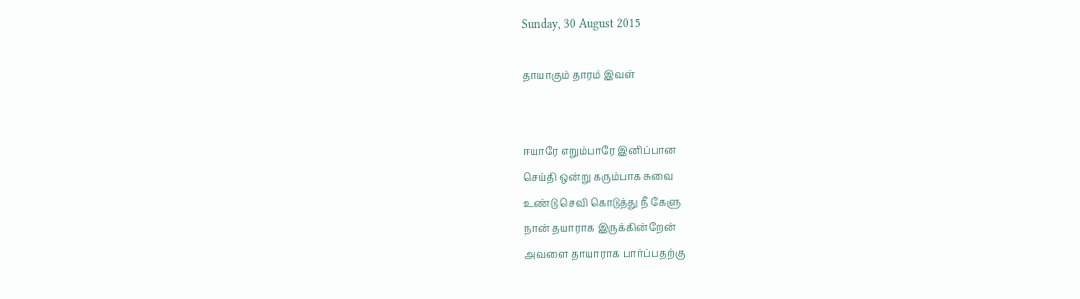Sunday, 30 August 2015

தாயாகும் தாரம் இவள்


ஈயாரே எறும்பாரே இனிப்பான
செய்தி ஒன்று கரும்பாக சுவை
உண்டு செவி கொடுத்து நீ கேளு
நான் தயாராக இருக்கின்றேன்
அவளை தாயாராக பார்ப்பதற்கு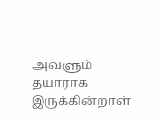அவளும் தயாராக இருக்கின்றாள்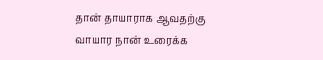தான் தாயாராக ஆவதற்கு
வாயார நான் உரைக்க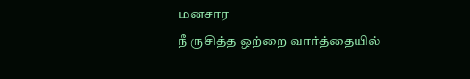மனசார
நீ ருசித்த ஒற்றை வார்த்தையில்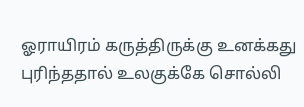ஓராயிரம் கருத்திருக்கு உனக்கது
புரிந்ததால் உலகுக்கே சொல்லி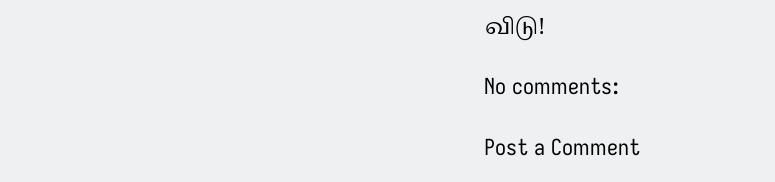விடு!

No comments:

Post a Comment